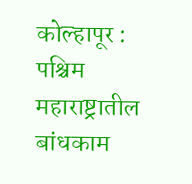कोल्हापूर : पश्चिम महाराष्ट्रातील बांधकाम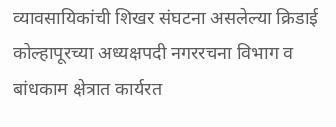व्यावसायिकांची शिखर संघटना असलेल्या क्रिडाई कोल्हापूरच्या अध्यक्षपदी नगररचना विभाग व बांधकाम क्षेत्रात कार्यरत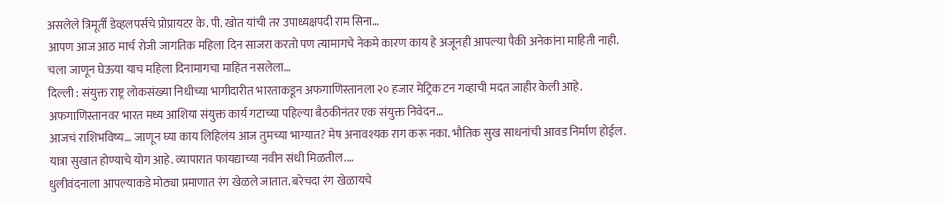असलेले त्रिमूर्ती डेव्हलपर्सचे प्रोप्रायटर के. पी. खोत यांची तर उपाध्यक्षपदी राम सिना…
आपण आज आठ मार्च रोजी जागतिक महिला दिन साजरा करतो पण त्यामागचे नेकमे कारण काय हे अजूनही आपल्या पैकी अनेकांना माहिती नाही. चला जाणून घेऊया याच महिला दिनामागचा माहित नसलेला…
दिल्ली : संयुक्त राष्ट्र लोकसंख्या निधीच्या भागीदारीत भारताकडून अफगाणिस्तानला २० हजार मेट्रिक टन गव्हाची मदत जाहीर केली आहे. अफगाणिस्तानवर भारत मध्य आशिया संयुक्त कार्य गटाच्या पहिल्या बैठकीनंतर एक संयुक्त निवेदन…
आजचं राशिभविष्य… जाणून घ्या काय लिहिलंय आज तुमच्या भाग्यात? मेष अनावश्यक राग करू नका. भौतिक सुख साधनांची आवड निर्माण होईल. यात्रा सुखात होण्याचे योग आहे. व्यापारात फायद्याच्या नवीन संधी मिळतील.…
धुलीवंदनाला आपल्याकडे मोठ्या प्रमाणात रंग खेळले जातात. बरेचदा रंग खेळायचे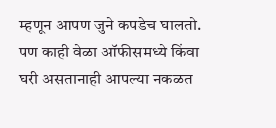म्हणून आपण जुने कपडेच घालतो. पण काही वेळा ऑफीसमध्ये किंवा घरी असतानाही आपल्या नकळत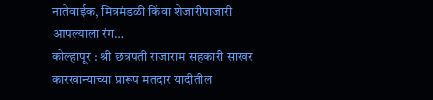नातेवाईक, मित्रमंडळी किंवा शेजारीपाजारी आपल्याला रंग…
कोल्हापूर : श्री छत्रपती राजाराम सहकारी साखर कारखान्याच्या प्रारूप मतदार यादीतील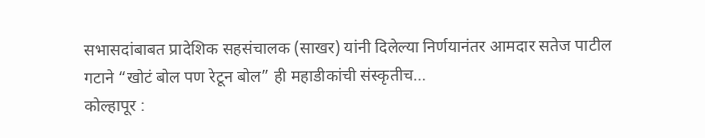सभासदांबाबत प्रादेशिक सहसंचालक (साखर) यांनी दिलेल्या निर्णयानंतर आमदार सतेज पाटील गटाने “खोटं बोल पण रेटून बोल” ही महाडीकांची संस्कृतीच…
कोल्हापूर :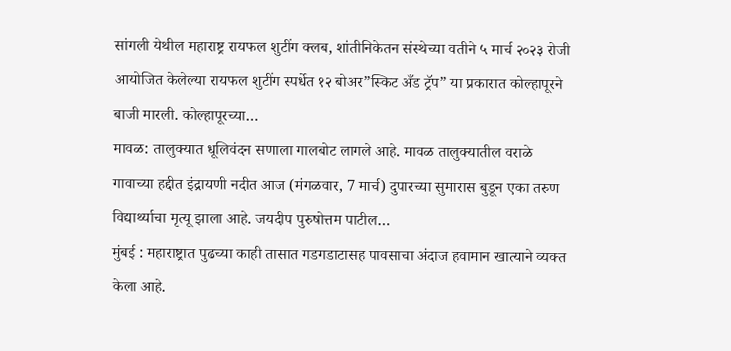सांगली येथील महाराष्ट्र रायफल शुटींग क्लब, शांतीनिकेतन संस्थेच्या वतीने ५ मार्च २०२३ रोजी आयोजित केलेल्या रायफल शुटींग स्पर्धेत १२ बोअर”स्किट अँड ट्रॅप” या प्रकारात कोल्हापूरने बाजी मारली. कोल्हापूरच्या…
मावळ: तालुक्यात धूलिवंदन सणाला गालबोट लागले आहे. मावळ तालुक्यातील वराळे गावाच्या हद्दीत इंद्रायणी नदीत आज (मंगळवार, 7 मार्च) दुपारच्या सुमारास बुडून एका तरुण विद्यार्थ्याचा मृत्यू झाला आहे. जयदीप पुरुषोत्तम पाटील…
मुंबई : महाराष्ट्रात पुढच्या काही तासात गडगडाटासह पावसाचा अंदाज हवामान खात्याने व्यक्त केला आहे.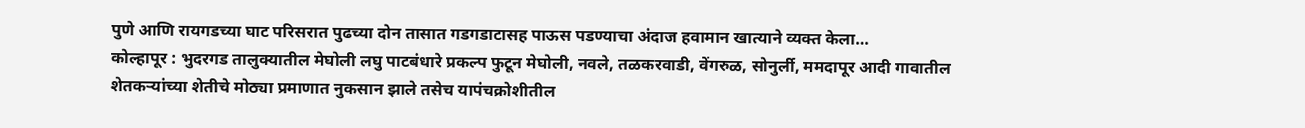पुणे आणि रायगडच्या घाट परिसरात पुढच्या दोन तासात गडगडाटासह पाऊस पडण्याचा अंदाज हवामान खात्याने व्यक्त केला…
कोल्हापूर : भुदरगड तालुक्यातील मेघोली लघु पाटबंधारे प्रकल्प फुटून मेघोली, नवले, तळकरवाडी, वेंगरुळ, सोनुर्ली, ममदापूर आदी गावातील शेतकऱ्यांच्या शेतीचे मोठ्या प्रमाणात नुकसान झाले तसेच यापंचक्रोशीतील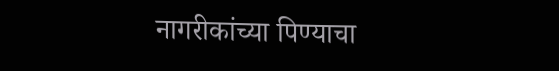नागरीकांच्या पिण्याचा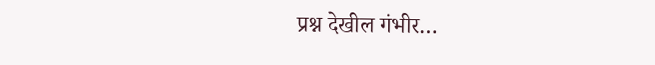प्रश्न देखील गंभीर…